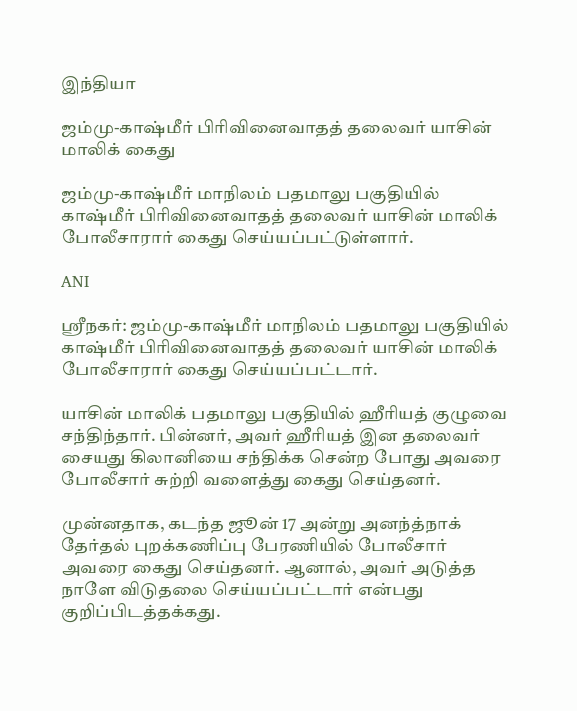இந்தியா

ஜம்மு-காஷ்மீர் பிரிவினைவாதத் தலைவர் யாசின் மாலிக் கைது

ஜம்மு-காஷ்மீர் மாநிலம் பதமாலு பகுதியில் காஷ்மீர் பிரிவினைவாதத் தலைவர் யாசின் மாலிக் போலீசாரார் கைது செய்யப்பட்டுள்ளார்.

ANI

ஸ்ரீநகர்: ஜம்மு-காஷ்மீர் மாநிலம் பதமாலு பகுதியில் காஷ்மீர் பிரிவினைவாதத் தலைவர் யாசின் மாலிக் போலீசாரார் கைது செய்யப்பட்டார்.

யாசின் மாலிக் பதமாலு பகுதியில் ஹீரியத் குழுவை சந்திந்தார். பின்னர், அவர் ஹீரியத் இன தலைவர் சையது கிலானியை சந்திக்க சென்ற போது அவரை போலீசார் சுற்றி வளைத்து கைது செய்தனர்.

முன்னதாக, கடந்த ஜூன் 17 அன்று அனந்த்நாக் தேர்தல் புறக்கணிப்பு பேரணியில் போலீசார் அவரை கைது செய்தனர். ஆனால், அவர் அடுத்த நாளே விடுதலை செய்யப்பட்டார் என்பது குறிப்பிடத்தக்கது.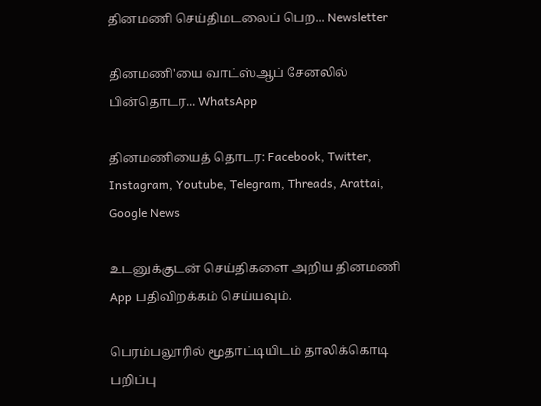தினமணி செய்திமடலைப் பெற... Newsletter

தினமணி'யை வாட்ஸ்ஆப் சேனலில் பின்தொடர... WhatsApp

தினமணியைத் தொடர: Facebook, Twitter, Instagram, Youtube, Telegram, Threads, Arattai, Google News

உடனுக்குடன் செய்திகளை அறிய தினமணி App பதிவிறக்கம் செய்யவும்.

பெரம்பலூரில் மூதாட்டியிடம் தாலிக்கொடி பறிப்பு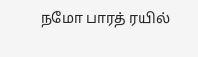நமோ பாரத் ரயில்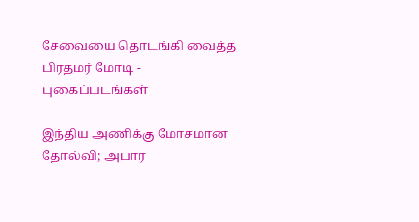சேவையை தொடங்கி வைத்த பிரதமர் மோடி - புகைப்படங்கள்

இந்திய அணிக்கு மோசமான தோல்வி; அபார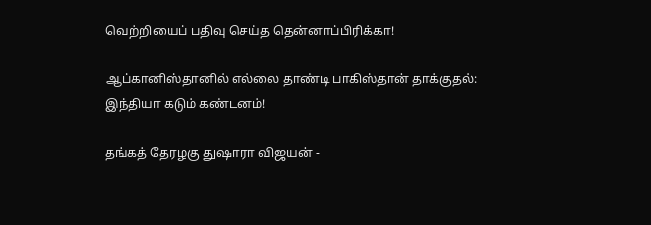வெற்றியைப் பதிவு செய்த தென்னாப்பிரிக்கா!

ஆப்கானிஸ்தானில் எல்லை தாண்டி பாகிஸ்தான் தாக்குதல்: இந்தியா கடும் கண்டனம்!

தங்கத் தேரழகு துஷாரா விஜயன் -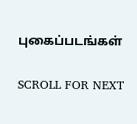புகைப்படங்கள்

SCROLL FOR NEXT